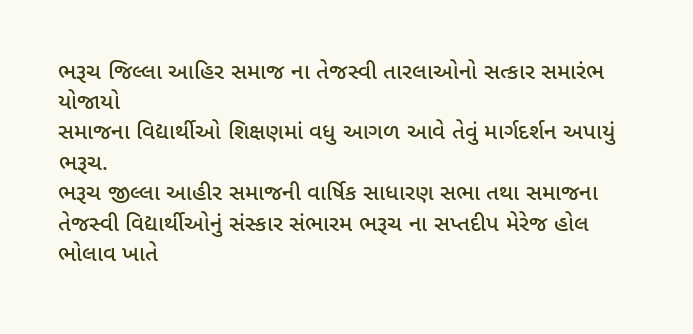ભરૂચ જિલ્લા આહિર સમાજ ના તેજસ્વી તારલાઓનો સત્કાર સમારંભ યોજાયો
સમાજના વિદ્યાર્થીઓ શિક્ષણમાં વધુ આગળ આવે તેવું માર્ગદર્શન અપાયું
ભરૂચ.
ભરૂચ જીલ્લા આહીર સમાજની વાર્ષિક સાધારણ સભા તથા સમાજના તેજસ્વી વિદ્યાર્થીઓનું સંસ્કાર સંભારમ ભરૂચ ના સપ્તદીપ મેરેજ હોલ ભોલાવ ખાતે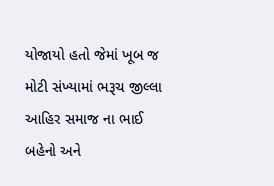યોજાયો હતો જેમાં ખૂબ જ મોટી સંખ્યામાં ભરૂચ જીલ્લા આહિર સમાજ ના ભાઈ બહેનો અને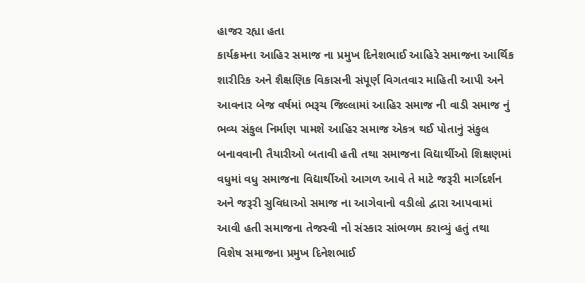હાજર રહ્યા હતા
કાર્યક્રમના આહિર સમાજ ના પ્રમુખ દિનેશભાઈ આહિરે સમાજના આર્થિક શારીરિક અને શૈક્ષણિક વિકાસની સંપૂર્ણ વિગતવાર માહિતી આપી અને આવનાર બેજ વર્ષમાં ભરૂચ જિલ્લામાં આહિર સમાજ ની વાડી સમાજ નું ભવ્ય સંકુલ નિર્માણ પામશે આહિર સમાજ એકત્ર થઈ પોતાનું સંકુલ બનાવવાની તૈયારીઓ બતાવી હતી તથા સમાજના વિદ્યાર્થીઓ શિક્ષણમાં વધુમાં વધુ સમાજના વિદ્યાર્થીઓ આગળ આવે તે માટે જરૂરી માર્ગદર્શન અને જરૂરી સુવિધાઓ સમાજ ના આગેવાનો વડીલો દ્વારા આપવામાં આવી હતી સમાજના તેજસ્વી નો સંસ્કાર સાંભળમ કરાવ્યું હતું તથા વિશેષ સમાજના પ્રમુખ દિનેશભાઈ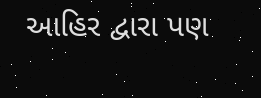આહિર દ્વારા પણ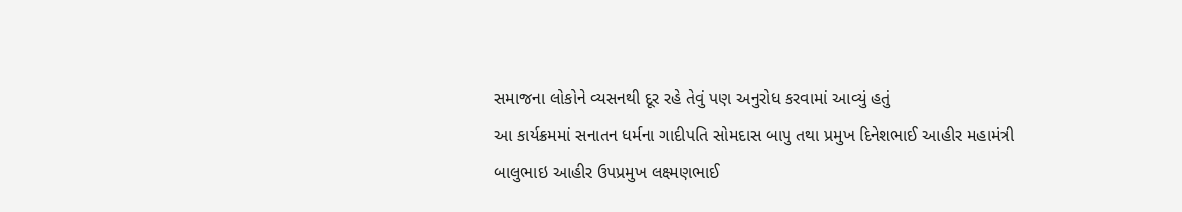સમાજના લોકોને વ્યસનથી દૂર રહે તેવું પણ અનુરોધ કરવામાં આવ્યું હતું
આ કાર્યક્રમમાં સનાતન ધર્મના ગાદીપતિ સોમદાસ બાપુ તથા પ્રમુખ દિનેશભાઈ આહીર મહામંત્રી બાલુભાઇ આહીર ઉપપ્રમુખ લક્ષ્મણભાઈ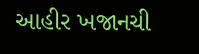આહીર ખજાનચી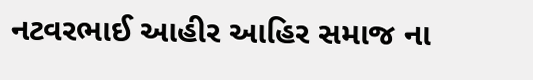નટવરભાઈ આહીર આહિર સમાજ ના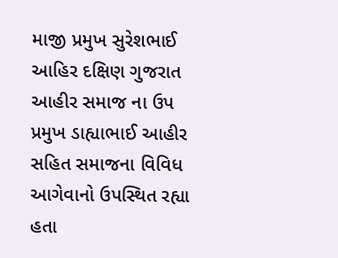માજી પ્રમુખ સુરેશભાઈ આહિર દક્ષિણ ગુજરાત આહીર સમાજ ના ઉપ પ્રમુખ ડાહ્યાભાઈ આહીર સહિત સમાજના વિવિધ આગેવાનો ઉપસ્થિત રહ્યા હતા